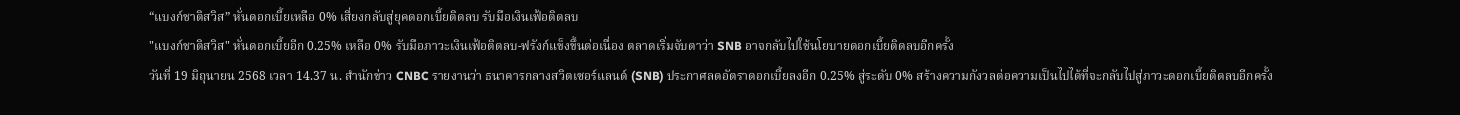“แบงก์ชาติสวิส” หั่นดอกเบี้ยเหลือ 0% เสี่ยงกลับสู่ยุคดอกเบี้ยติดลบ รับมือเงินเฟ้อติดลบ
"แบงก์ชาติสวิส" หั่นดอกเบี้ยอีก 0.25% เหลือ 0% รับมือภาวะเงินเฟ้อติดลบ-ฟรังก์แข็งขึ้นต่อเนื่อง ตลาดเริ่มจับตาว่า SNB อาจกลับไปใช้นโยบายดอกเบี้ยติดลบอีกครั้ง
วันที่ 19 มิถุนายน 2568 เวลา 14.37 น. สำนักข่าว CNBC รายงานว่า ธนาคารกลางสวิตเซอร์แลนด์ (SNB) ประกาศลดอัตราดอกเบี้ยลงอีก 0.25% สู่ระดับ 0% สร้างความกังวลต่อความเป็นไปได้ที่จะกลับไปสู่ภาวะดอกเบี้ยติดลบอีกครั้ง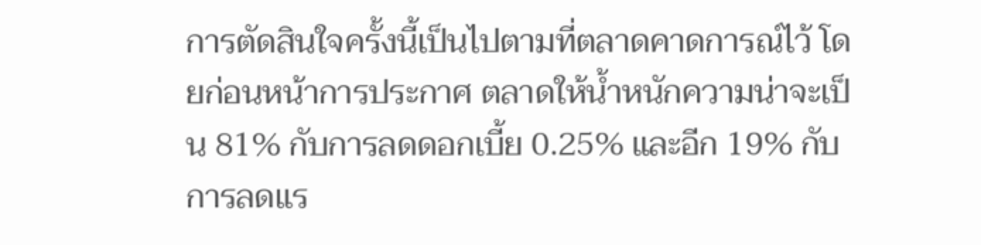การตัดสินใจครั้งนี้เป็นไปตามที่ตลาดคาดการณ์ไว้ โดยก่อนหน้าการประกาศ ตลาดให้น้ำหนักความน่าจะเป็น 81% กับการลดดอกเบี้ย 0.25% และอีก 19% กับการลดแร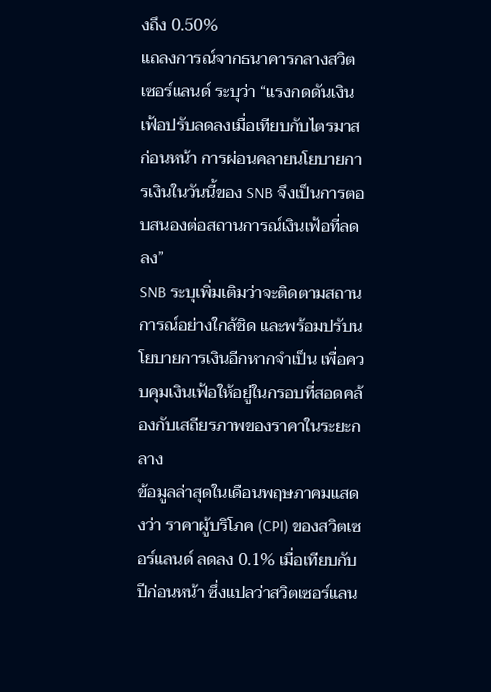งถึง 0.50%
แถลงการณ์จากธนาคารกลางสวิตเซอร์แลนด์ ระบุว่า “แรงกดดันเงินเฟ้อปรับลดลงเมื่อเทียบกับไตรมาสก่อนหน้า การผ่อนคลายนโยบายการเงินในวันนี้ของ SNB จึงเป็นการตอบสนองต่อสถานการณ์เงินเฟ้อที่ลดลง”
SNB ระบุเพิ่มเติมว่าจะติดตามสถานการณ์อย่างใกล้ชิด และพร้อมปรับนโยบายการเงินอีกหากจำเป็น เพื่อควบคุมเงินเฟ้อให้อยู่ในกรอบที่สอดคล้องกับเสถียรภาพของราคาในระยะกลาง
ข้อมูลล่าสุดในเดือนพฤษภาคมแสดงว่า ราคาผู้บริโภค (CPI) ของสวิตเซอร์แลนด์ ลดลง 0.1% เมื่อเทียบกับปีก่อนหน้า ซึ่งแปลว่าสวิตเซอร์แลน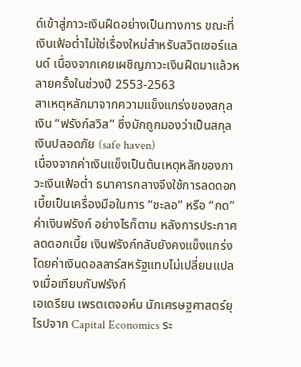ด์เข้าสู่ภาวะเงินฝืดอย่างเป็นทางการ ขณะที่เงินเฟ้อต่ำไม่ใช่เรื่องใหม่สำหรับสวิตเซอร์แลนด์ เนื่องจากเคยเผชิญภาวะเงินฝืดมาแล้วหลายครั้งในช่วงปี 2553-2563
สาเหตุหลักมาจากความแข็งแกร่งของสกุลเงิน “ฟรังก์สวิส” ซึ่งมักถูกมองว่าเป็นสกุลเงินปลอดภัย (safe haven)
เนื่องจากค่าเงินแข็งเป็นต้นเหตุหลักของภาวะเงินเฟ้อต่ำ ธนาคารกลางจึงใช้การลดดอกเบี้ยเป็นเครื่องมือในการ “ชะลอ” หรือ “กด” ค่าเงินฟรังก์ อย่างไรก็ตาม หลังการประกาศลดดอกเบี้ย เงินฟรังก์กลับยังคงแข็งแกร่ง โดยค่าเงินดอลลาร์สหรัฐแทบไม่เปลี่ยนแปลงเมื่อเทียบกับฟรังก์
เอเดรียน เพรตเตจอห์น นักเศรษฐศาสตร์ยุโรปจาก Capital Economics ระ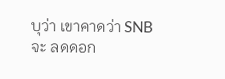บุว่า เขาคาดว่า SNB จะ ลดดอก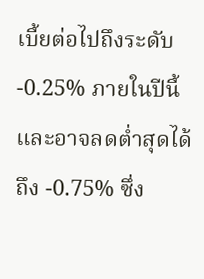เบี้ยต่อไปถึงระดับ -0.25% ภายในปีนี้ และอาจลดต่ำสุดได้ถึง -0.75% ซึ่ง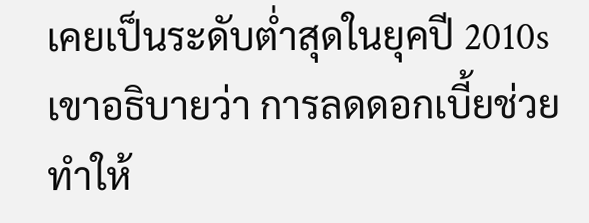เคยเป็นระดับต่ำสุดในยุคปี 2010s
เขาอธิบายว่า การลดดอกเบี้ยช่วยทำให้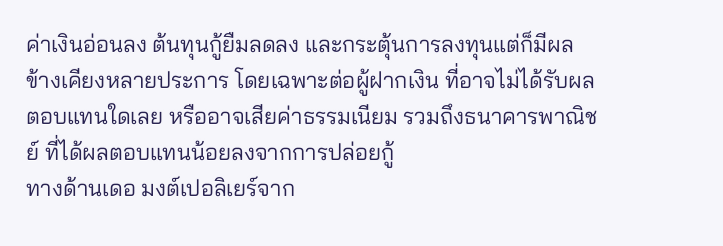ค่าเงินอ่อนลง ต้นทุนกู้ยืมลดลง และกระตุ้นการลงทุนแต่ก็มีผลข้างเคียงหลายประการ โดยเฉพาะต่อผู้ฝากเงิน ที่อาจไม่ได้รับผลตอบแทนใดเลย หรืออาจเสียค่าธรรมเนียม รวมถึงธนาคารพาณิชย์ ที่ได้ผลตอบแทนน้อยลงจากการปล่อยกู้
ทางด้านเดอ มงต์เปอลิเยร์จาก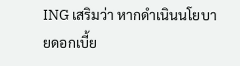ING เสริมว่า หากดำเนินนโยบายดอกเบี้ย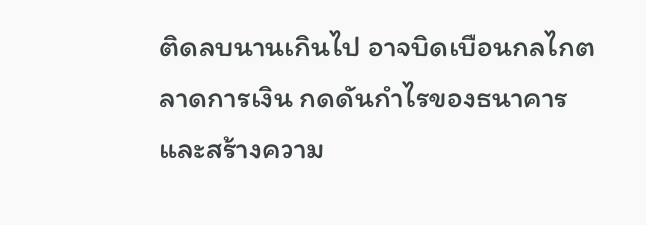ติดลบนานเกินไป อาจบิดเบือนกลไกตลาดการเงิน กดดันกำไรของธนาคาร และสร้างความ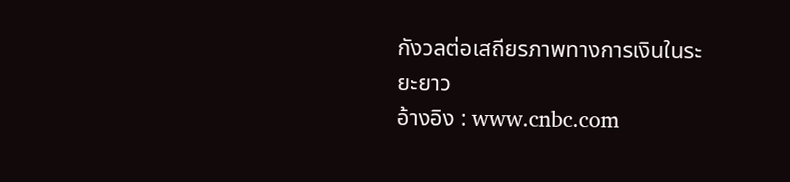กังวลต่อเสถียรภาพทางการเงินในระยะยาว
อ้างอิง : www.cnbc.com